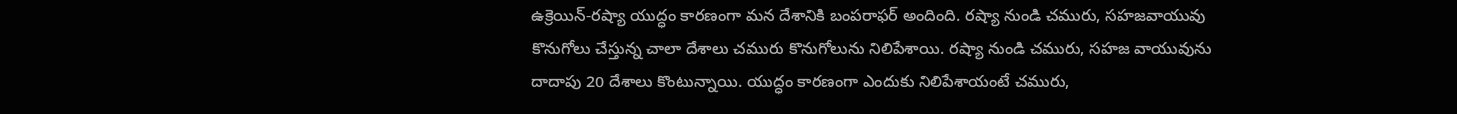ఉక్రెయిన్-రష్యా యుద్ధం కారణంగా మన దేశానికి బంపరాఫర్ అందింది. రష్యా నుండి చమురు, సహజవాయువు కొనుగోలు చేస్తున్న చాలా దేశాలు చమురు కొనుగోలును నిలిపేశాయి. రష్యా నుండి చమురు, సహజ వాయువును దాదాపు 20 దేశాలు కొంటున్నాయి. యుద్ధం కారణంగా ఎందుకు నిలిపేశాయంటే చమురు,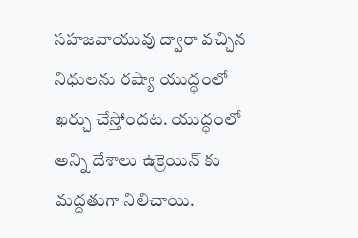సహజవాయువు ద్వారా వచ్చిన నిధులను రష్యా యుద్ధంలో ఖర్చు చేస్తోందట. యుద్ధంలో అన్ని దేశాలు ఉక్రెయిన్ కు మద్దతుగా నిలిచాయి.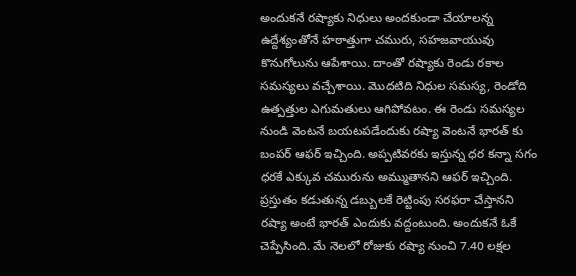అందుకనే రష్యాకు నిధులు అందకుండా చేయాలన్న ఉద్దేశ్యంతోనే హఠాత్తుగా చమురు, సహజవాయువు కొనుగోలును ఆపేశాయి. దాంతో రష్యాకు రెండు రకాల సమస్యలు వచ్చేశాయి. మొదటిది నిధుల సమస్య, రెండోది ఉత్పత్తుల ఎగుమతులు ఆగిపోవటం. ఈ రెండు సమస్యల నుండి వెంటనే బయటపడేందుకు రష్యా వెంటనే భారత్ కు బంపర్ ఆఫర్ ఇచ్చింది. అప్పటివరకు ఇస్తున్న ధర కన్నా సగం ధరకే ఎక్కువ చమురును అమ్ముతానని ఆఫర్ ఇచ్చింది.
ప్రస్తుతం కడుతున్న డబ్బులకే రెట్టింపు సరఫరా చేస్తానని రష్యా అంటే భారత్ ఎందుకు వద్దంటుంది. అందుకనే ఓకే చెప్పేసింది. మే నెలలో రోజుకు రష్యా నుంచి 7.40 లక్షల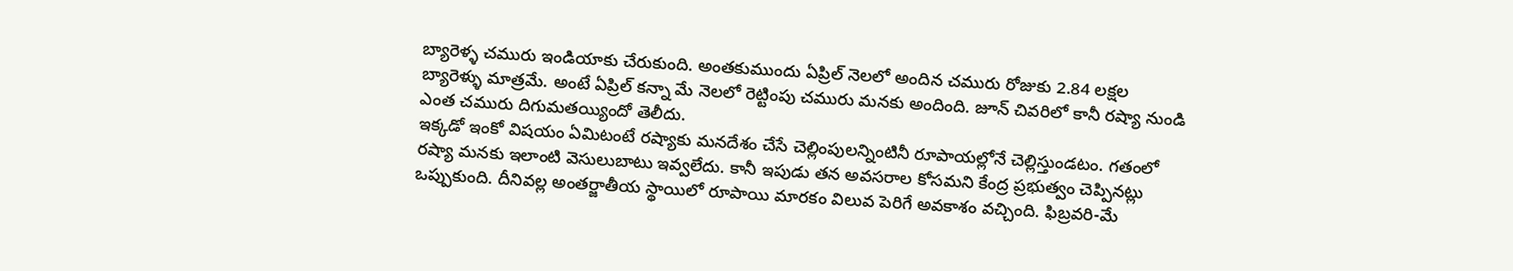బ్యారెళ్ళ చమురు ఇండియాకు చేరుకుంది. అంతకుముందు ఏప్రిల్ నెలలో అందిన చమురు రోజుకు 2.84 లక్షల బ్యారెళ్ళు మాత్రమే. అంటే ఏప్రిల్ కన్నా మే నెలలో రెట్టింపు చమురు మనకు అందింది. జూన్ చివరిలో కానీ రష్యా నుండి ఎంత చమురు దిగుమతయ్యిందో తెలీదు.
ఇక్కడో ఇంకో విషయం ఏమిటంటే రష్యాకు మనదేశం చేసే చెల్లింపులన్నింటినీ రూపాయల్లోనే చెల్లిస్తుండటం. గతంలో రష్యా మనకు ఇలాంటి వెసులుబాటు ఇవ్వలేదు. కానీ ఇపుడు తన అవసరాల కోసమని కేంద్ర ప్రభుత్వం చెప్పినట్లు ఒప్పుకుంది. దీనివల్ల అంతర్జాతీయ స్థాయిలో రూపాయి మారకం విలువ పెరిగే అవకాశం వచ్చింది. ఫిబ్రవరి-మే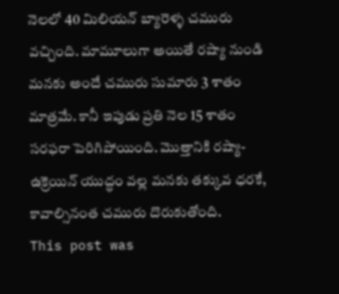నెలలో 40 మిలియన్ బ్యారెళ్ళ చమురు వచ్చింది. మామూలుగా అయితే రష్యా నుండి మనకు అందే చమురు సుమారు 3 శాతం మాత్రమే. కానీ ఇపుడు ప్రతి నెల 15 శాతం సరఫరా పెరిగిపోయింది. మొత్తానికి రష్యా-ఉక్రెయిన్ యుద్ధం వల్ల మనకు తక్కువ ధరకే, కావాల్సినంత చమురు దొరుకుతోంది.
This post was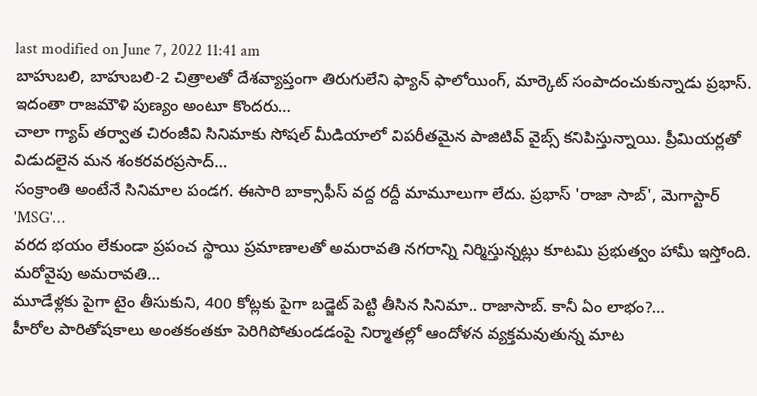last modified on June 7, 2022 11:41 am
బాహుబలి, బాహుబలి-2 చిత్రాలతో దేశవ్యాప్తంగా తిరుగులేని ఫ్యాన్ ఫాలోయింగ్, మార్కెట్ సంపాదంచుకున్నాడు ప్రభాస్. ఇదంతా రాజమౌళి పుణ్యం అంటూ కొందరు…
చాలా గ్యాప్ తర్వాత చిరంజీవి సినిమాకు సోషల్ మీడియాలో విపరీతమైన పాజిటివ్ వైబ్స్ కనిపిస్తున్నాయి. ప్రీమియర్లతో విడుదలైన మన శంకరవరప్రసాద్…
సంక్రాంతి అంటేనే సినిమాల పండగ. ఈసారి బాక్సాఫీస్ వద్ద రద్దీ మామూలుగా లేదు. ప్రభాస్ 'రాజా సాబ్', మెగాస్టార్ 'MSG'…
వరద భయం లేకుండా ప్రపంచ స్థాయి ప్రమాణాలతో అమరావతి నగరాన్ని నిర్మిస్తున్నట్లు కూటమి ప్రభుత్వం హామీ ఇస్తోంది. మరోవైపు అమరావతి…
మూడేళ్లకు పైగా టైం తీసుకుని, 400 కోట్లకు పైగా బడ్జెట్ పెట్టి తీసిన సినిమా.. రాజాసాబ్. కానీ ఏం లాభం?…
హీరోల పారితోషకాలు అంతకంతకూ పెరిగిపోతుండడంపై నిర్మాతల్లో ఆందోళన వ్యక్తమవుతున్న మాట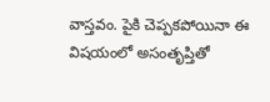వాస్తవం. పైకి చెప్పకపోయినా ఈ విషయంలో అసంతృప్తితో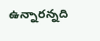ఉన్నారన్నది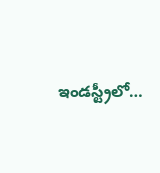ఇండస్ట్రీలో…